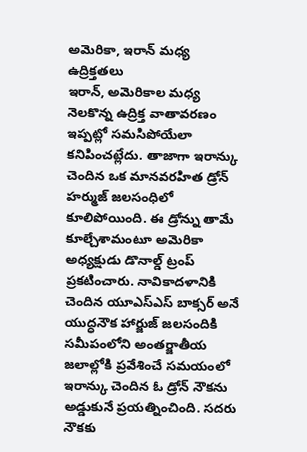అమెరికా, ఇరాన్ మధ్య ఉద్రిక్తతలు
ఇరాన్, అమెరికాల మధ్య నెలకొన్న ఉద్రిక్త వాతావరణం ఇప్పట్లో సమసిపోయేలా కనిపించట్లేదు. తాజాగా ఇరాన్కు చెందిన ఒక మానవరహిత డ్రోన్ హర్ముజ్ జలసంధిలో కూలిపోయింది. ఈ డ్రోన్ను తామే కూల్చేశామంటూ అమెరికా అధ్యక్షుడు డొనాల్డ్ ట్రంప్ ప్రకటించారు. నావికాదళానికి చెందిన యూఎస్ఎస్ బాక్సర్ అనే యుద్ధనౌక హార్జుజ్ జలసందికి సమీపంలోని అంతర్జాతీయ జలాల్లోకి ప్రవేశించే సమయంలో ఇరాన్కు చెందిన ఓ డ్రోన్ నౌకను అడ్డుకునే ప్రయత్నించింది. సదరు నౌకకు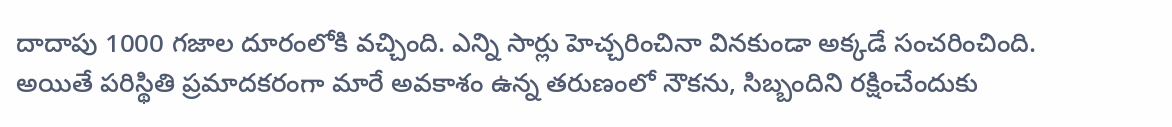దాదాపు 1000 గజాల దూరంలోకి వచ్చింది. ఎన్ని సార్లు హెచ్చరించినా వినకుండా అక్కడే సంచరించింది. అయితే పరిస్థితి ప్రమాదకరంగా మారే అవకాశం ఉన్న తరుణంలో నౌకను, సిబ్బందిని రక్షించేందుకు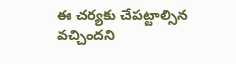ఈ చర్యకు చేపట్టాల్సిన వచ్చిందని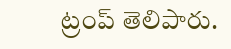ట్రంప్ తెలిపారు.